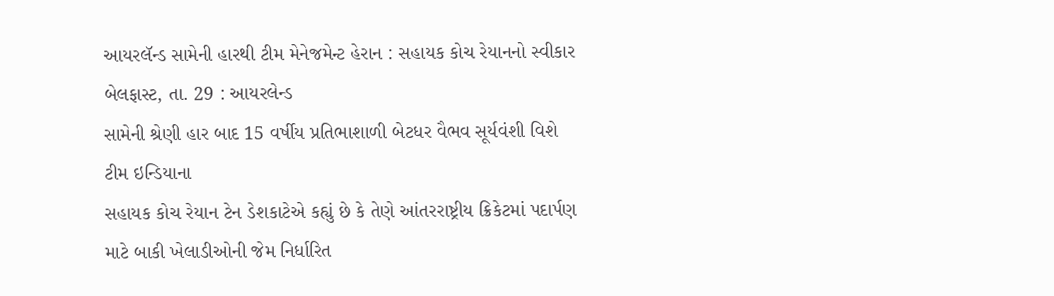આયરલૅન્ડ સામેની હારથી ટીમ મેનેજમેન્ટ હેરાન : સહાયક કોચ રેયાનનો સ્વીકાર
બેલફાસ્ટ, તા. 29 : આયરલેન્ડ
સામેની શ્રેણી હાર બાદ 15 વર્ષીય પ્રતિભાશાળી બેટધર વૈભવ સૂર્યવંશી વિશે ટીમ ઇન્ડિયાના
સહાયક કોચ રેયાન ટેન ડેશકાટેએ કહ્યું છે કે તેણે આંતરરાષ્ટ્રીય ક્રિકેટમાં પદાર્પણ
માટે બાકી ખેલાડીઓની જેમ નિર્ધારિત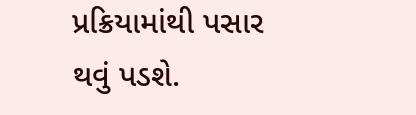પ્રક્રિયામાંથી પસાર થવું પડશે.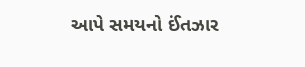આપે સમયનો ઈંતઝાર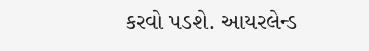કરવો પડશે. આયરલેન્ડ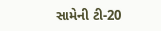સામેની ટી-20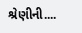શ્રેણીની....